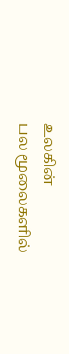உலகின்
பல மூலைகளில்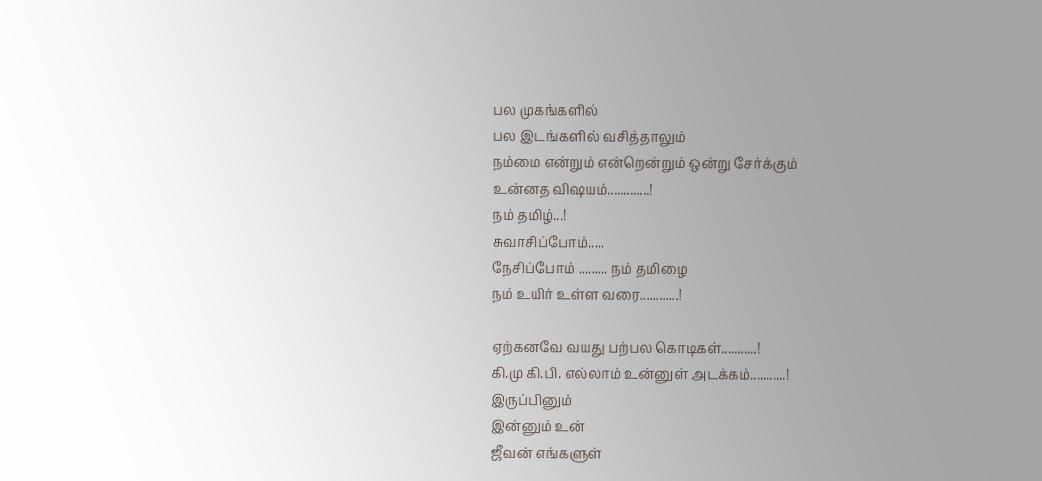பல முகங்களில்
பல இடங்களில் வசித்தாலும்
நம்மை என்றும் என்றென்றும் ஒன்று சேர்க்கும்
உன்னத விஷயம்.............!
நம் தமிழ்...!
சுவாசிப்போம்.....
நேசிப்போம் ......... நம் தமிழை
நம் உயிர் உள்ள வரை............!

ஏற்கனவே வயது பற்பல கொடிகள்...........!
கி.மு கி.பி. எல்லாம் உன்னுள் அடக்கம்...........!
இருப்பினும்
இன்னும் உன்
ஜீவன் எங்களுள்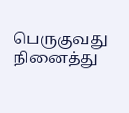பெருகுவது
நினைத்து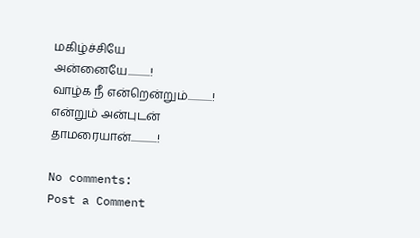மகிழ்ச்சியே
அன்னையே...........!
வாழ்க நீ என்றென்றும்............!
என்றும் அன்புடன்
தாமரையான்.............!

No comments:
Post a Comment